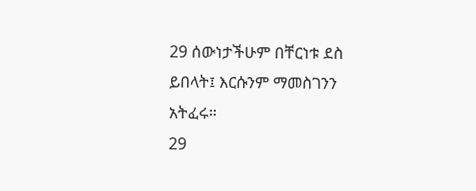29 ሰውነታችሁም በቸርነቱ ደስ ይበላት፤ እርሱንም ማመስገንን አትፈሩ።
29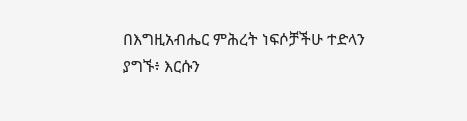በእግዚአብሔር ምሕረት ነፍሶቻችሁ ተድላን ያግኙ፥ እርሱን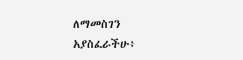ለማመስገን አያስፈራችሁ፥